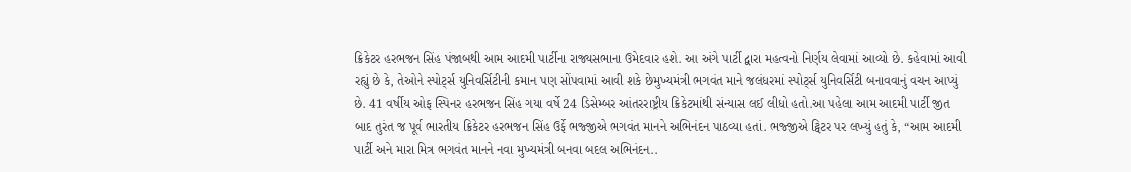ક્રિકેટર હરભજન સિંહ પંજાબથી આમ આદમી પાર્ટીના રાજ્યસભાના ઉમેદવાર હશે. આ અંગે પાર્ટી દ્વારા મહત્વનો નિર્ણય લેવામાં આવ્યો છે. કહેવામાં આવી રહ્યું છે કે, તેઓને સ્પોર્ટ્સ યુનિવર્સિટીની કમાન પણ સોંપવામાં આવી શકે છેમુખ્યમંત્રી ભગવંત માને જલંધરમાં સ્પોર્ટ્સ યુનિવર્સિટી બનાવવાનું વચન આપ્યું છે. 41 વર્ષીય ઓફ સ્પિનર હરભજન સિંહ ગયા વર્ષે 24 ડિસેમ્બર આંતરરાષ્ટ્રીય ક્રિકેટમાંથી સંન્યાસ લઈ લીધો હતો.આ પહેલા આમ આદમી પાર્ટી જીત બાદ તુરંત જ પૂર્વ ભારતીય ક્રિકેટર હરભજન સિંહ ઉર્ફે ભજ્જીએ ભગવંત માનને અભિનંદન પાઠવ્યા હતાં. ભજ્જીએ ટ્વિટર પર લખ્યું હતું કે, “આમ આદમી પાર્ટી અને મારા મિત્ર ભગવંત માનને નવા મુખ્યમંત્રી બનવા બદલ અભિનંદન..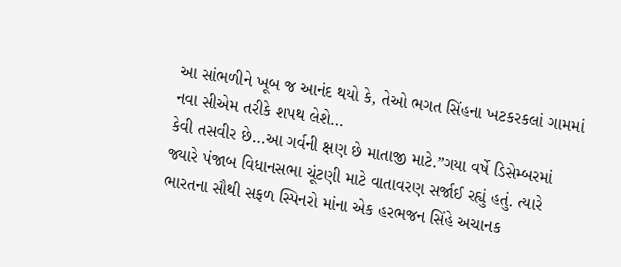આ સાંભળીને ખૂબ જ આનંદ થયો કે, તેઓ ભગત સિંહના ખટકરકલાં ગામમાં નવા સીએમ તરીકે શપથ લેશે…
કેવી તસવીર છે…આ ગર્વની ક્ષણ છે માતાજી માટે.”ગયા વર્ષે ડિસેમ્બરમાં જ્યારે પંજાબ વિધાનસભા ચૂંટણી માટે વાતાવરણ સર્જાઈ રહ્યું હતું. ત્યારે ભારતના સૌથી સફળ સ્પિનરો માંના એક હરભજન સિંહે અચાનક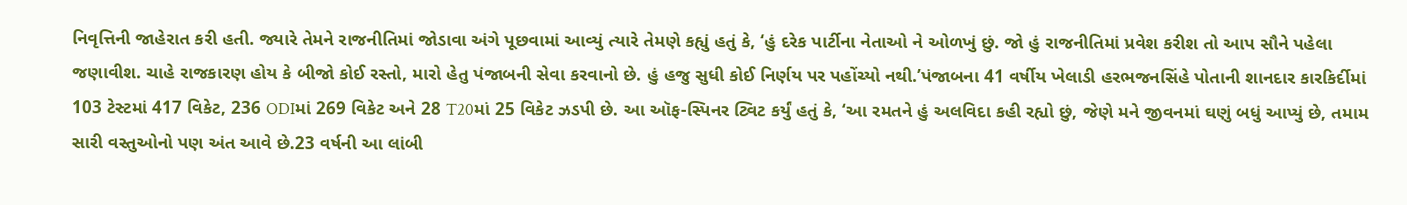નિવૃત્તિની જાહેરાત કરી હતી. જ્યારે તેમને રાજનીતિમાં જોડાવા અંગે પૂછવામાં આવ્યું ત્યારે તેમણે કહ્યું હતું કે, ‘હું દરેક પાર્ટીના નેતાઓ ને ઓળખું છું. જો હું રાજનીતિમાં પ્રવેશ કરીશ તો આપ સૌને પહેલા જણાવીશ. ચાહે રાજકારણ હોય કે બીજો કોઈ રસ્તો, મારો હેતુ પંજાબની સેવા કરવાનો છે. હું હજુ સુધી કોઈ નિર્ણય પર પહોંચ્યો નથી.’પંજાબના 41 વર્ષીય ખેલાડી હરભજનસિંહે પોતાની શાનદાર કારકિર્દીમાં 103 ટેસ્ટમાં 417 વિકેટ, 236 ODIમાં 269 વિકેટ અને 28 T20માં 25 વિકેટ ઝડપી છે. આ ઑફ-સ્પિનર ટ્વિટ કર્યું હતું કે, ‘આ રમતને હું અલવિદા કહી રહ્યો છું, જેણે મને જીવનમાં ઘણું બધું આપ્યું છે, તમામ સારી વસ્તુઓનો પણ અંત આવે છે.23 વર્ષની આ લાંબી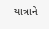યાત્રાને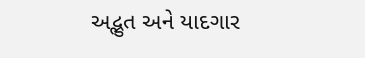અદ્ભુત અને યાદગાર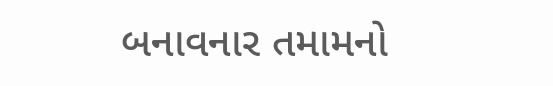બનાવનાર તમામનો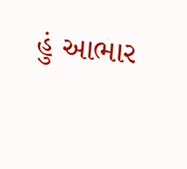હું આભાર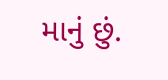માનું છું.